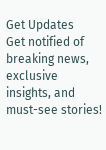Get Updates
Get notified of breaking news, exclusive insights, and must-see stories!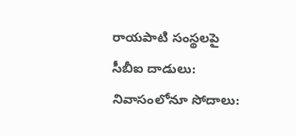రాయపాటి సంస్థలపై సీబీఐ దాడులు: నివాసంలోనూ సోదాలు: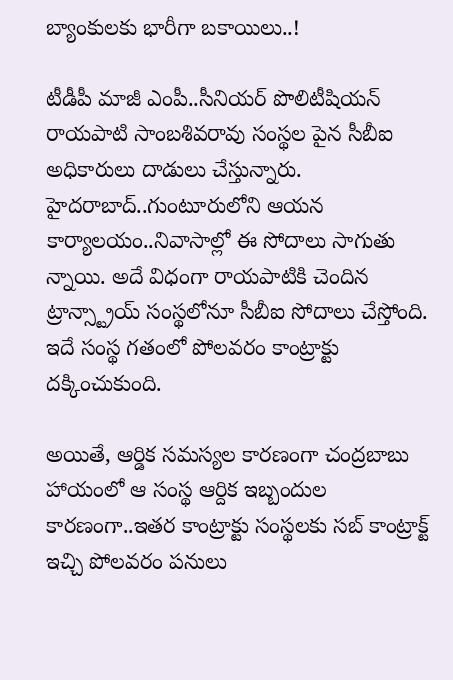బ్యాంకులకు భారీగా బకాయిలు..!

టీడీపీ మాజీ ఎంపీ..సీనియర్ పొలిటీషియన్ రాయపాటి సాంబశివరావు సంస్థల పైన సీబీఐ అధికారులు దాడులు చేస్తున్నారు. హైదరాబాద్..గుంటూరులోని ఆయన కార్యాలయం..నివాసాల్లో ఈ సోదాలు సాగుతు న్నాయి. అదే విధంగా రాయపాటికి చెందిన ట్రాన్స్ట్రాయ్ సంస్థలోనూ సీబీఐ సోదాలు చేస్తోంది. ఇదే సంస్థ గతంలో పోలవరం కాంట్రాక్టు దక్కించుకుంది.

అయితే, ఆర్డిక సమస్యల కారణంగా చంద్రబాబు హాయంలో ఆ సంస్థ ఆర్దిక ఇబ్బందుల కారణంగా..ఇతర కాంట్రాక్టు సంస్థలకు సబ్ కాంట్రాక్ట్ ఇచ్చి పోలవరం పనులు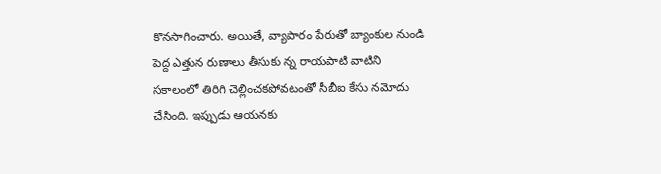కొనసాగించారు. అయితే, వ్యాపారం పేరుతో బ్యాంకుల నుండి పెద్ద ఎత్తున రుణాలు తీసుకు న్న రాయపాటి వాటిని సకాలంలో తిరిగి చెల్లించకపోవటంతో సీబీఐ కేసు నమోదు చేసింది. ఇప్పుడు ఆయనకు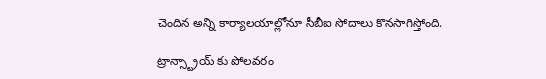చెందిన అన్ని కార్యాలయాల్లోనూ సీబీఐ సోదాలు కొనసాగిస్తోంది.

ట్రాన్స్ట్రాయ్ కు పోలవరం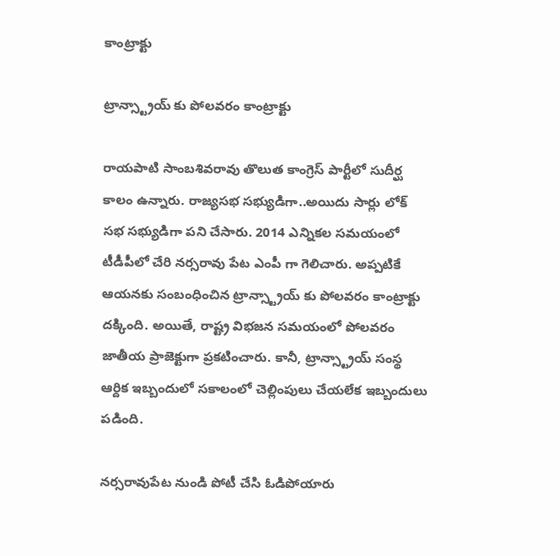కాంట్రాక్టు

ట్రాన్స్ట్రాయ్ కు పోలవరం కాంట్రాక్టు

రాయపాటి సాంబశివరావు తొలుత కాంగ్రెస్ పార్టీలో సుదీర్ఘ కాలం ఉన్నారు. రాజ్యసభ సభ్యుడిగా..అయిదు సార్లు లోక్ సభ సభ్యుడిగా పని చేసారు. 2014 ఎన్నికల సమయంలో టీడీపీలో చేరి నర్సరావు పేట ఎంపీ గా గెలిచారు. అప్పటికే ఆయనకు సంబంధించిన ట్రాన్స్ట్రాయ్ కు పోలవరం కాంట్రాక్టు దక్కింది. అయితే, రాష్ట్ర విభజన సమయంలో పోలవరం జాతీయ ప్రాజెక్టుగా ప్రకటించారు. కానీ, ట్రాన్స్ట్రాయ్ సంస్థ ఆర్దిక ఇబ్బందులో సకాలంలో చెల్లింపులు చేయలేక ఇబ్బందులు పడింది.

నర్సరావుపేట నుండి పోటీ చేసి ఓడిపోయారు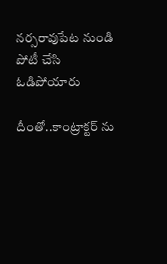నర్సరావుపేట నుండి పోటీ చేసి ఓడిపోయారు

దీంతో..కాంట్రాక్టర్ ను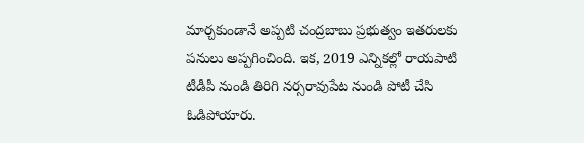మార్చకుండానే అప్పటి చంద్రబాబు ప్రభుత్వం ఇతరులకు పనులు అప్పగించింది. ఇక, 2019 ఎన్నికల్లో రాయపాటి టీడీపీ నుండి తిరిగి నర్సరావుపేట నుండి పోటీ చేసి ఓడిపోయారు.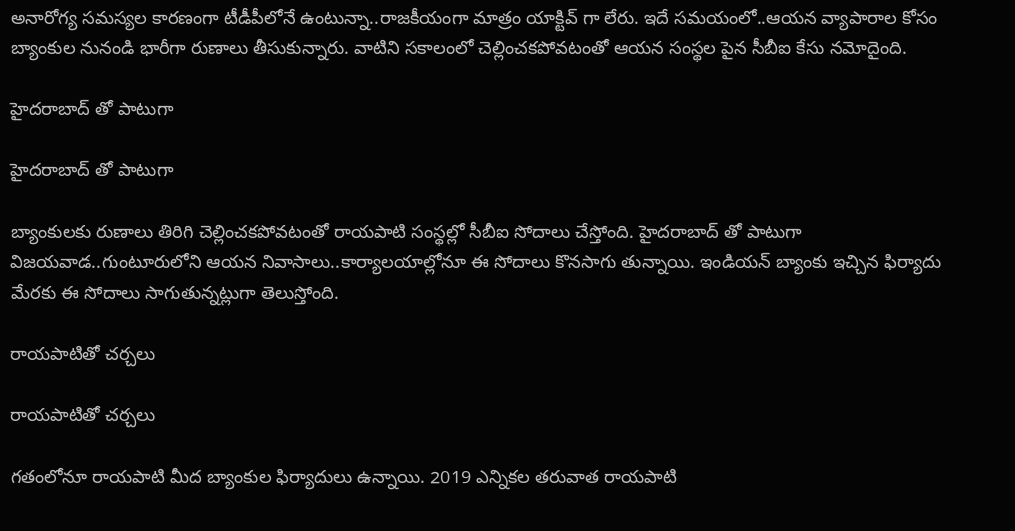అనారోగ్య సమస్యల కారణంగా టీడీపీలోనే ఉంటున్నా..రాజకీయంగా మాత్రం యాక్టివ్ గా లేరు. ఇదే సమయంలో..ఆయన వ్యాపారాల కోసం బ్యాంకుల నునండి భారీగా రుణాలు తీసుకున్నారు. వాటిని సకాలంలో చెల్లించకపోవటంతో ఆయన సంస్థల పైన సీబీఐ కేసు నమోదైంది.

హైదరాబాద్ తో పాటుగా

హైదరాబాద్ తో పాటుగా

బ్యాంకులకు రుణాలు తిరిగి చెల్లించకపోవటంతో రాయపాటి సంస్థల్లో సీబీఐ సోదాలు చేస్తోంది. హైదరాబాద్ తో పాటుగా విజయవాడ..గుంటూరులోని ఆయన నివాసాలు..కార్యాలయాల్లోనూ ఈ సోదాలు కొనసాగు తున్నాయి. ఇండియన్ బ్యాంకు ఇచ్చిన ఫిర్యాదు మేరకు ఈ సోదాలు సాగుతున్నట్లుగా తెలుస్తోంది.

రాయపాటితో చర్చలు

రాయపాటితో చర్చలు

గతంలోనూ రాయపాటి మీద బ్యాంకుల ఫిర్యాదులు ఉన్నాయి. 2019 ఎన్నికల తరువాత రాయపాటి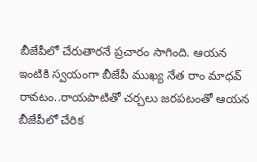బీజేపీలో చేరుతారనే ప్రచారం సాగింది. ఆయన ఇంటికి స్వయంగా బీజేపీ ముఖ్య నేత రాం మాధవ్ రావటం..రాయపాటితో చర్చలు జరపటంతో ఆయన బీజేపీలో చేరిక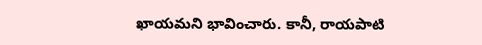ఖాయమని భావించారు. కానీ, రాయపాటి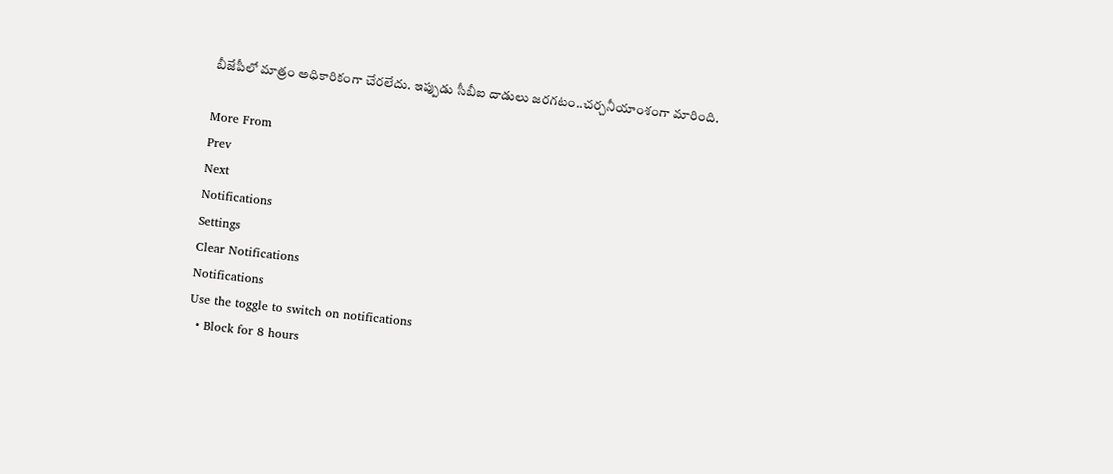బీజేపీలో మాత్రం అధికారికంగా చేరలేదు. ఇప్పుడు సీబీఐ దాడులు జరగటం..చర్చనీయాంశంగా మారింది.

More From
Prev
Next
Notifications
Settings
Clear Notifications
Notifications
Use the toggle to switch on notifications
  • Block for 8 hours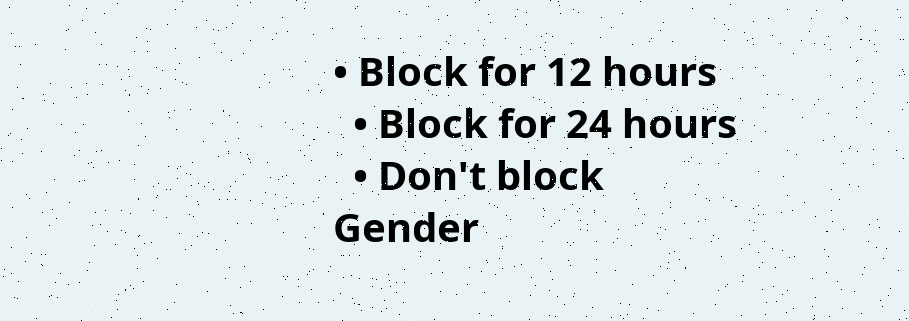• Block for 12 hours
  • Block for 24 hours
  • Don't block
Gender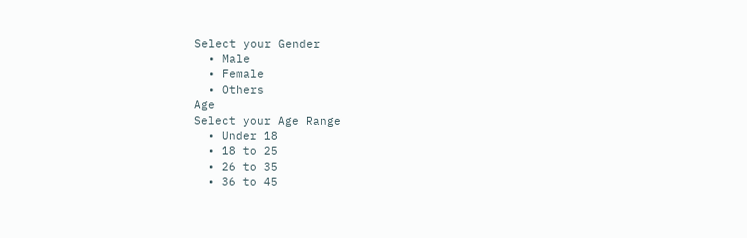Select your Gender
  • Male
  • Female
  • Others
Age
Select your Age Range
  • Under 18
  • 18 to 25
  • 26 to 35
  • 36 to 45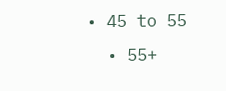• 45 to 55
  • 55+